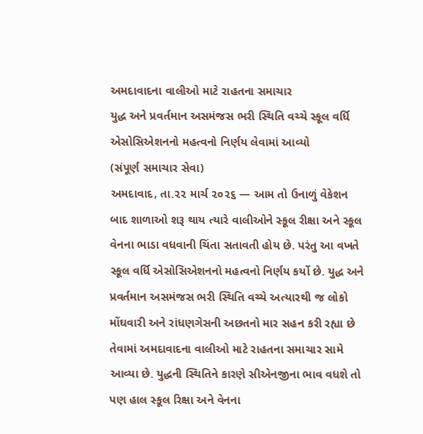અમદાવાદના વાલીઓ માટે રાહતના સમાચાર
યુદ્ધ અને પ્રવર્તમાન અસમંજસ ભરી સ્થિતિ વચ્ચે સ્કૂલ વર્ધિ એસોસિએશનનો મહત્વનો નિર્ણય લેવામાં આવ્યો
(સંપૂર્ણ સમાચાર સેવા)
અમદાવાદ, તા.૨૨ માર્ચ ૨૦૨૬ — આમ તો ઉનાળું વેકેશન બાદ શાળાઓ શરૂ થાય ત્યારે વાલીઓને સ્કૂલ રીક્ષા અને સ્કૂલ વેનના ભાડા વધવાની ચિંતા સતાવતી હોય છે. પરંતુ આ વખતે સ્કૂલ વર્ધિ એસોસિએશનનો મહત્વનો નિર્ણય કર્યો છે. યુદ્ધ અને પ્રવર્તમાન અસમંજસ ભરી સ્થિતિ વચ્ચે અત્યારથી જ લોકો મોંઘવારી અને રાંધણગેસની અછતનો માર સહન કરી રહ્યા છે તેવામાં અમદાવાદના વાલીઓ માટે રાહતના સમાચાર સામે આવ્યા છે. યુદ્ધની સ્થિતિને કારણે સીએનજીના ભાવ વધશે તો પણ હાલ સ્કૂલ રિક્ષા અને વેનના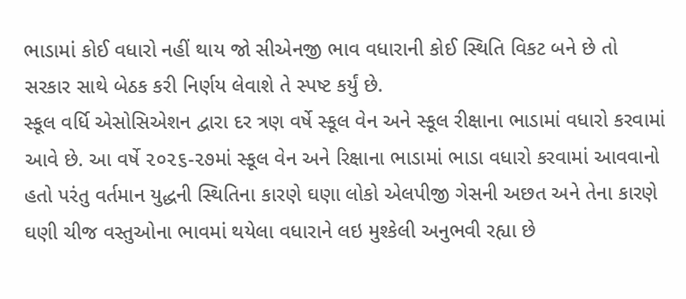ભાડામાં કોઈ વધારો નહીં થાય જો સીએનજી ભાવ વધારાની કોઈ સ્થિતિ વિકટ બને છે તો સરકાર સાથે બેઠક કરી નિર્ણય લેવાશે તે સ્પષ્ટ કર્યું છે.
સ્કૂલ વર્ધિ એસોસિએશન દ્વારા દર ત્રણ વર્ષે સ્કૂલ વેન અને સ્કૂલ રીક્ષાના ભાડામાં વધારો કરવામાં આવે છે. આ વર્ષે ૨૦૨૬-૨૭માં સ્કૂલ વેન અને રિક્ષાના ભાડામાં ભાડા વધારો કરવામાં આવવાનો હતો પરંતુ વર્તમાન યુદ્ધની સ્થિતિના કારણે ઘણા લોકો એલપીજી ગેસની અછત અને તેના કારણે ઘણી ચીજ વસ્તુઓના ભાવમાં થયેલા વધારાને લઇ મુશ્કેલી અનુભવી રહ્યા છે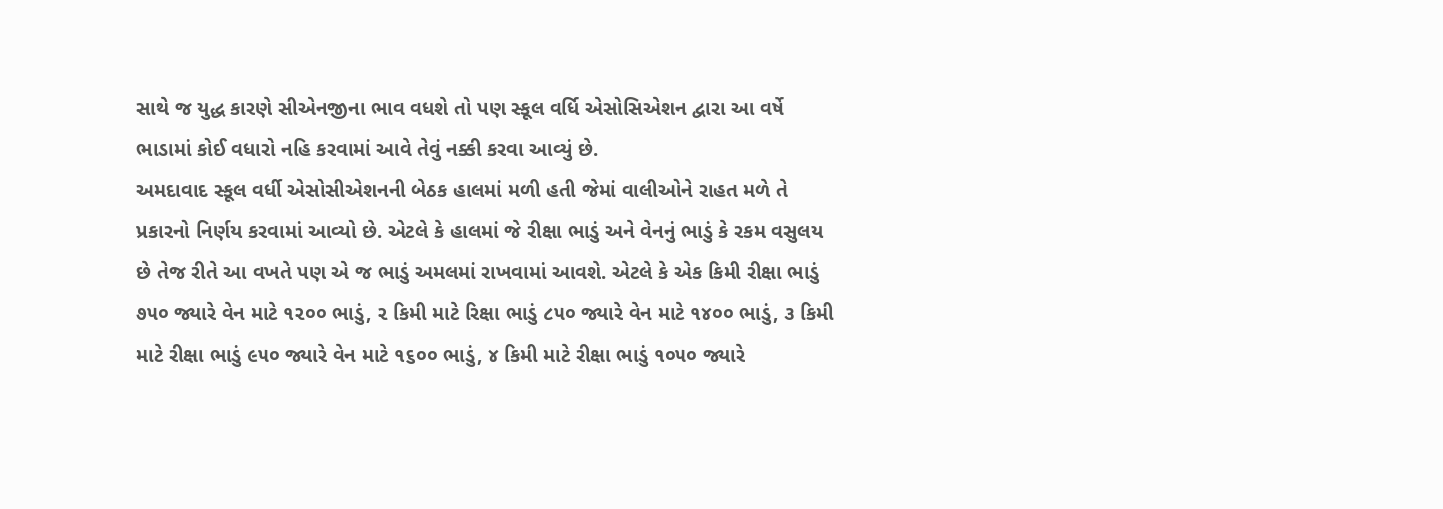સાથે જ યુદ્ધ કારણે સીએનજીના ભાવ વધશે તો પણ સ્કૂલ વર્ધિ એસોસિએશન દ્વારા આ વર્ષે ભાડામાં કોઈ વધારો નહિ કરવામાં આવે તેવું નક્કી કરવા આવ્યું છે.
અમદાવાદ સ્કૂલ વર્ધી એસોસીએશનની બેઠક હાલમાં મળી હતી જેમાં વાલીઓને રાહત મળે તે પ્રકારનો નિર્ણય કરવામાં આવ્યો છે. એટલે કે હાલમાં જે રીક્ષા ભાડું અને વેનનું ભાડું કે રકમ વસુલય છે તેજ રીતે આ વખતે પણ એ જ ભાડું અમલમાં રાખવામાં આવશે. એટલે કે એક કિમી રીક્ષા ભાડું ૭૫૦ જ્યારે વેન માટે ૧૨૦૦ ભાડું, ૨ કિમી માટે રિક્ષા ભાડું ૮૫૦ જ્યારે વેન માટે ૧૪૦૦ ભાડું, ૩ કિમી માટે રીક્ષા ભાડું ૯૫૦ જ્યારે વેન માટે ૧૬૦૦ ભાડું, ૪ કિમી માટે રીક્ષા ભાડું ૧૦૫૦ જ્યારે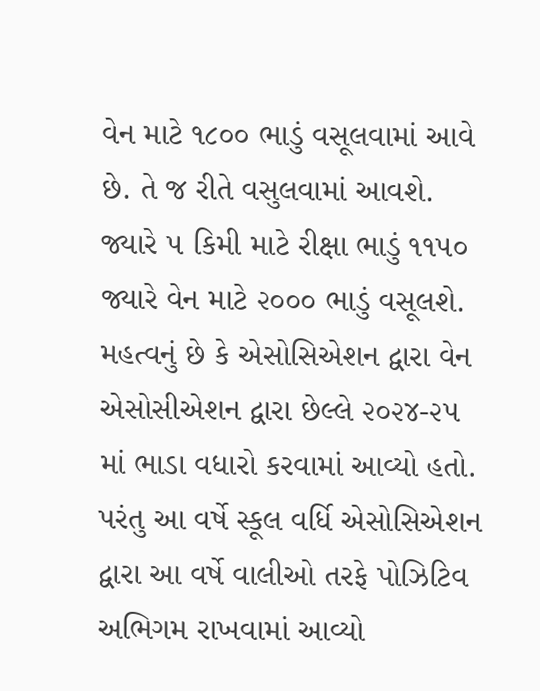વેન માટે ૧૮૦૦ ભાડું વસૂલવામાં આવે છે. તે જ રીતે વસુલવામાં આવશે. જ્યારે ૫ કિમી માટે રીક્ષા ભાડું ૧૧૫૦ જ્યારે વેન માટે ૨૦૦૦ ભાડું વસૂલશે.
મહત્વનું છે કે એસોસિએશન દ્વારા વેન એસોસીએશન દ્વારા છેલ્લે ૨૦૨૪-૨૫ માં ભાડા વધારો કરવામાં આવ્યો હતો. પરંતુ આ વર્ષે સ્કૂલ વર્ધિ એસોસિએશન દ્વારા આ વર્ષે વાલીઓ તરફે પોઝિટિવ અભિગમ રાખવામાં આવ્યો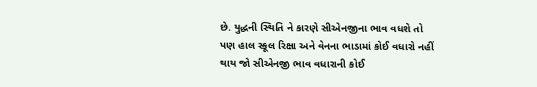છે. યુદ્ધની સ્થિતિ ને કારણે સીએનજીના ભાવ વધશે તો પણ હાલ સ્કૂલ રિક્ષા અને વેનના ભાડામાં કોઈ વધારો નહીં થાય જો સીએનજી ભાવ વધારાની કોઈ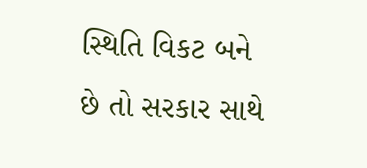સ્થિતિ વિકટ બને છે તો સરકાર સાથે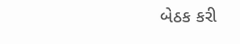બેઠક કરી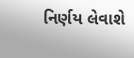નિર્ણય લેવાશે